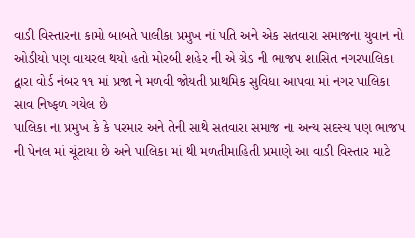વાડી વિસ્તારના કામો બાબતે પાલીકા પ્રમુખ નાં પતિ અને એક સતવારા સમાજના યુવાન નો ઓડીયો પણ વાયરલ થયો હતો મોરબી શહેર ની એ ગ્રેડ ની ભાજપ શાસિત નગરપાલિકા દ્વારા વોર્ડ નંબર ૧૧ માં પ્રજા ને મળવી જોયતી પ્રાથમિક સુવિધા આપવા માં નગર પાલિકા સાવ નિષ્ફળ ગયેલ છે
પાલિકા ના પ્રમુખ કે કે પરમાર અને તેની સાથે સતવારા સમાજ ના અન્ય સદસ્ય પણ ભાજપ ની પેનલ માં ચૂંટાયા છે અને પાલિકા માં થી મળતીમાહિતી પ્રમાણે આ વાડી વિસ્તાર માટે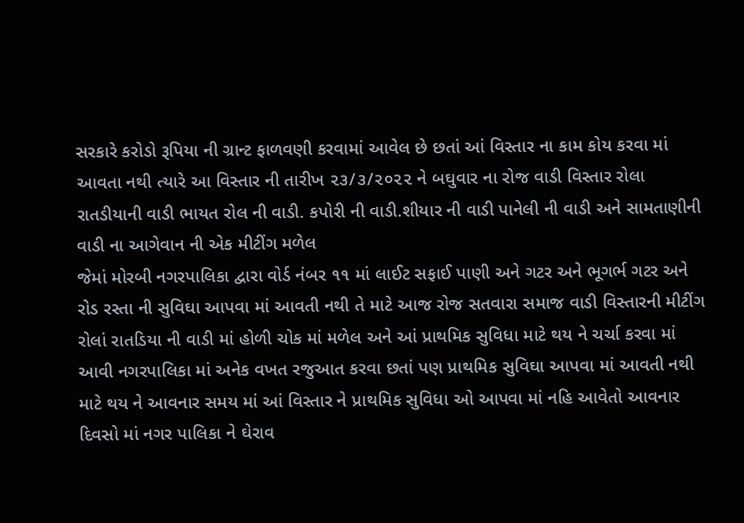સરકારે કરોડો રૂપિયા ની ગ્રાન્ટ ફાળવણી કરવામાં આવેલ છે છતાં આં વિસ્તાર ના કામ કોય કરવા માં આવતા નથી ત્યારે આ વિસ્તાર ની તારીખ ૨૩/૩/૨૦૨૨ ને બઘુવાર ના રોજ વાડી વિસ્તાર રોલા રાતડીયાની વાડી ભાયત રોલ ની વાડી. કપોરી ની વાડી.શીયાર ની વાડી પાનેલી ની વાડી અને સામતાણીની વાડી ના આગેવાન ની એક મીટીંગ મળેલ
જેમાં મોરબી નગરપાલિકા દ્વારા વોર્ડ નંબર ૧૧ માં લાઈટ સફાઈ પાણી અને ગટર અને ભૂગર્ભ ગટર અને રોડ રસ્તા ની સુવિઘા આપવા માં આવતી નથી તે માટે આજ રોજ સતવારા સમાજ વાડી વિસ્તારની મીટીંગ રોલાં રાતડિયા ની વાડી માં હોળી ચોક માં મળેલ અને આં પ્રાથમિક સુવિધા માટે થય ને ચર્ચા કરવા માં આવી નગરપાલિકા માં અનેક વખત રજુઆત કરવા છતાં પણ પ્રાથમિક સુવિઘા આપવા માં આવતી નથી
માટે થય ને આવનાર સમય માં આં વિસ્તાર ને પ્રાથમિક સુવિધા ઓ આપવા માં નહિ આવેતો આવનાર દિવસો માં નગર પાલિકા ને ઘેરાવ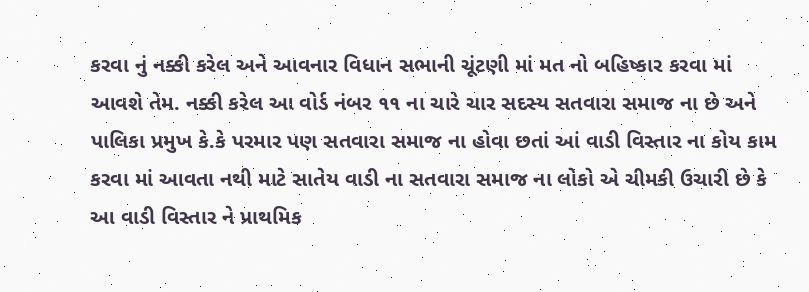કરવા નું નક્કી કરેલ અને આવનાર વિધાન સભાની ચૂંટણી માં મત નો બહિષ્કાર કરવા માં આવશે તેમ. નક્કી કરેલ આ વોર્ડ નંબર ૧૧ ના ચારે ચાર સદસ્ય સતવારા સમાજ ના છે અને પાલિકા પ્રમુખ કે.કે પરમાર પણ સતવારા સમાજ ના હોવા છતાં આં વાડી વિસ્તાર ના કોય કામ કરવા માં આવતા નથી માટે સાતેય વાડી ના સતવારા સમાજ ના લોકો એ ચીમકી ઉચારી છે કે આ વાડી વિસ્તાર ને પ્રાથમિક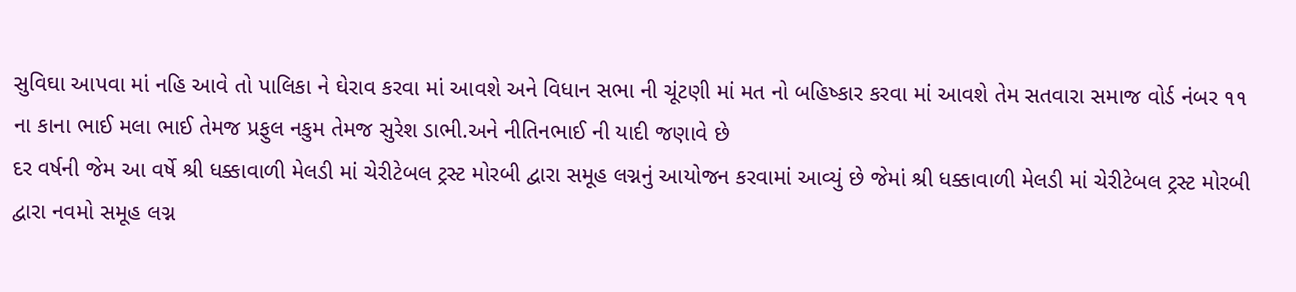સુવિઘા આપવા માં નહિ આવે તો પાલિકા ને ઘેરાવ કરવા માં આવશે અને વિધાન સભા ની ચૂંટણી માં મત નો બહિષ્કાર કરવા માં આવશે તેમ સતવારા સમાજ વોર્ડ નંબર ૧૧ ના કાના ભાઈ મલા ભાઈ તેમજ પ્રફુલ નકુમ તેમજ સુરેશ ડાભી.અને નીતિનભાઈ ની યાદી જણાવે છે
દર વર્ષની જેમ આ વર્ષે શ્રી ધક્કાવાળી મેલડી માં ચેરીટેબલ ટ્રસ્ટ મોરબી દ્વારા સમૂહ લગ્નનું આયોજન કરવામાં આવ્યું છે જેમાં શ્રી ધક્કાવાળી મેલડી માં ચેરીટેબલ ટ્રસ્ટ મોરબી દ્વારા નવમો સમૂહ લગ્ન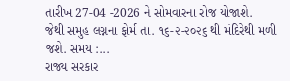તારીખ 27-04 -2026 ને સોમવારના રોજ યોજાશે.
જેથી સમુહ લગ્નના ફોર્મ તા. ૧૬-૨-૨૦૨૬ થી મંદિરેથી મળી જશે. સમય :...
રાજ્ય સરકાર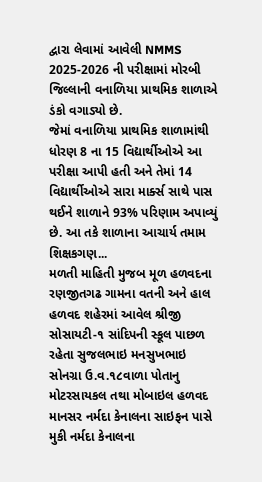દ્વારા લેવામાં આવેલી NMMS 2025-2026 ની પરીક્ષામાં મોરબી જિલ્લાની વનાળિયા પ્રાથમિક શાળાએ ડંકો વગાડ્યો છે.
જેમાં વનાળિયા પ્રાથમિક શાળામાંથી ધોરણ 8 ના 15 વિદ્યાર્થીઓએ આ પરીક્ષા આપી હતી અને તેમાં 14 વિદ્યાર્થીઓએ સારા માર્ક્સ સાથે પાસ થઈને શાળાને 93% પરિણામ અપાવ્યું છે. આ તકે શાળાના આચાર્ય તમામ શિક્ષકગણ...
મળતી માહિતી મુજબ મૂળ હળવદના રણજીતગઢ ગામના વતની અને હાલ હળવદ શહેરમાં આવેલ શ્રીજી સોસાયટી-૧ સાંદિપની સ્કૂલ પાછળ રહેતા સુજલભાઇ મનસુખભાઇ સોનગ્રા ઉ.વ.૧૮વાળા પોતાનુ મોટરસાયકલ તથા મોબાઇલ હળવદ માનસર નર્મદા કેનાલના સાઇફન પાસે મુકી નર્મદા કેનાલના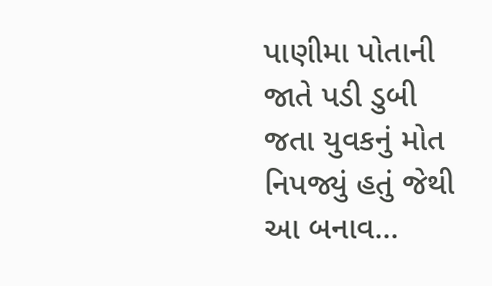પાણીમા પોતાની જાતે પડી ડુબી જતા યુવકનું મોત નિપજ્યું હતું જેથી આ બનાવ...